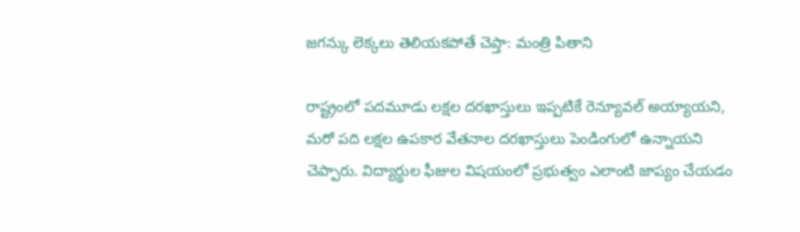జగన్కు లెక్కలు తెలియకపోతే చెప్తా: మంత్రి పితాని

రాష్ట్రంలో పదమూడు లక్షల దరఖాస్తులు ఇప్పటికే రెన్యూవల్ అయ్యాయని, మరో పది లక్షల ఉపకార వేతనాల దరఖాస్తులు పెండింగులో ఉన్నాయని చెప్పారు. విద్యార్థుల ఫీజుల విషయంలో ప్రభుత్వం ఎలాంటి జాప్యం చేయడం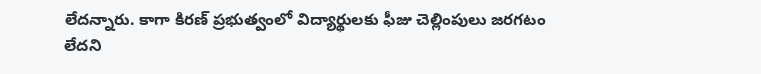లేదన్నారు. కాగా కిరణ్ ప్రభుత్వంలో విద్యార్థులకు ఫీజు చెల్లింపులు జరగటం లేదని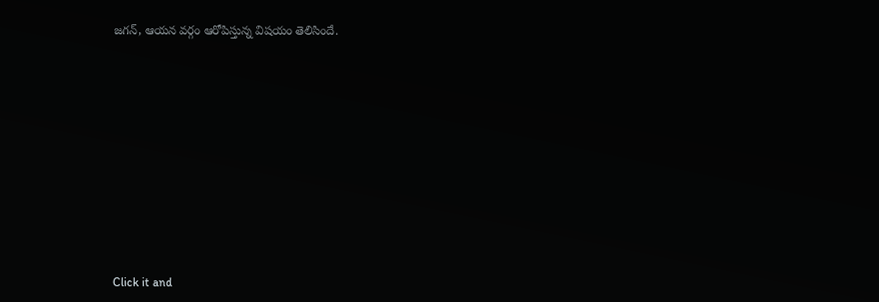జగన్, ఆయన వర్గం ఆరోపిస్తున్న విషయం తెలిసిందే.












Click it and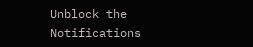Unblock the Notifications